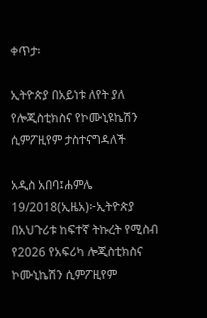ቀጥታ፡

ኢትዮጵያ በአይነቱ ለየት ያለ የሎጂስቲክስና የኮሙኒዩኬሽን ሲምፖዚየም ታስተናግዳለች

አዲስ አበባ፤ሐምሌ 19/2018(ኢዜአ)፦ኢትዮጵያ በአህጉሪቱ ከፍተኛ ትኩረት የሚስብ የ2026 የአፍሪካ ሎጂስቲክስና ኮሙኒኬሽን ሲምፖዚየም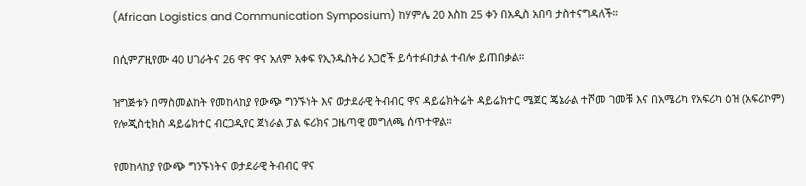(African Logistics and Communication Symposium) ከሃምሌ 20 እስከ 25 ቀን በአዲስ አበባ ታስተናግዳለች።

በሲምፖዚየሙ 40 ሀገራትና 26 ዋና ዋና አለም አቀፍ የኢንዱስትሪ አጋሮች ይሳተፉበታል ተብሎ ይጠበቃል።

ዝግጅቱን በማስመልከት የመከላከያ የውጭ ግንኙነት እና ወታደራዊ ትብብር ዋና ዳይሬክትሬት ዳይሬክተር ሜጀር ጄኔራል ተሾመ ገመቹ እና በአሜሪካ የአፍሪካ ዕዝ (አፍሪኮም) የሎጂስቲክስ ዳይሬክተር ብርጋዲየር ጀነራል ፓል ፍሪክና ጋዜጣዊ መግለጫ ሰጥተዋል።

የመከላከያ የውጭ ግንኙነትና ወታደራዊ ትብብር ዋና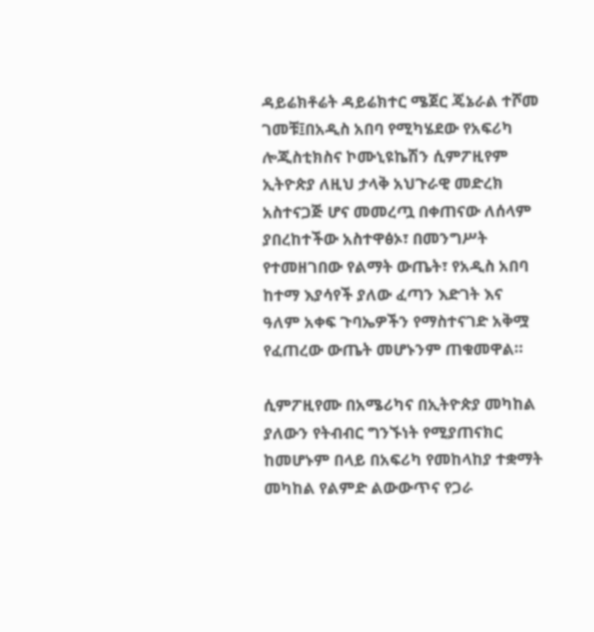ዳይሬክቶሬት ዳይሬክተር ሜጀር ጄኔራል ተሾመ ገመቹ፤በአዲስ አበባ የሚካሄደው የአፍሪካ ሎጂስቲክስና ኮሙኒዩኬሽን ሲምፖዚየም ኢትዮጵያ ለዚህ ታላቅ አህጉራዊ መድረክ አስተናጋጅ ሆና መመረጧ በቀጠናው ለሰላም ያበረከተችው አስተዋፅኦ፣ በመንግሥት የተመዘገበው የልማት ውጤት፣ የአዲስ አበባ ከተማ እያሳየች ያለው ፈጣን እድገት እና ዓለም አቀፍ ጉባኤዎችን የማስተናገድ አቅሟ የፈጠረው ውጤት መሆኑንም ጠቁመዋል።

ሲምፖዚየሙ በአሜሪካና በኢትዮጵያ መካከል ያለውን የትብብር ግንኙነት የሚያጠናክር ከመሆኑም በላይ በአፍሪካ የመከላከያ ተቋማት መካከል የልምድ ልውውጥና የጋራ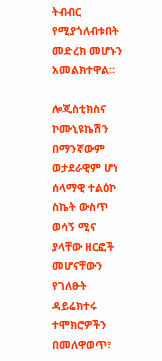ትብብር የሚያጎለብቱበት መድረክ መሆኑን አመልክተዋል።

ሎጂስቲክስና ኮሙኒዩኬሽን በማንኛውም ወታደራዊም ሆነ ሰላማዊ ተልዕኮ ስኬት ውስጥ ወሳኝ ሚና ያላቸው ዘርፎች መሆናቸውን የገለፁት ዳይሬክተሩ ተሞክሮዎችን በመለዋወጥ፣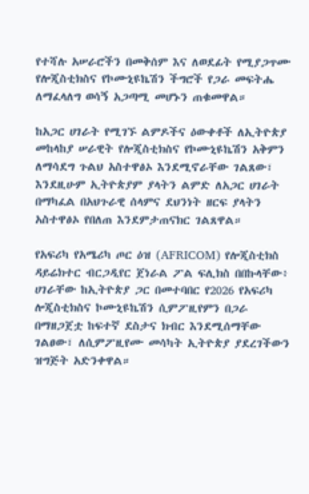የተሻሉ አሠራሮችን በመቅሰም እና ለወደፊት የሚያጋጥሙ የሎጂስቲክስና የኮሙኒዩኬሽን ችግሮች የጋራ መፍትሔ ለማፈላለግ ወሳኝ አጋጣሚ መሆኑን ጠቁመዋል።

ከአጋር ሀገራት የሚገኙ ልምዶችና ዕውቀቶች ለኢትዮጵያ መከላከያ ሠራዊት የሎጂስቲክስና የኮሙኒዩኬሽን አቅምን ለማሳደግ ጉልህ አስተዋፅኦ እንደሚኖራቸው ገልጸው፣ እንደዚሁም ኢትዮጵያም ያላትን ልምድ ለአጋር ሀገራት በማካፈል በአህጉራዊ ሰላምና ደህንነት ዘርፍ ያላትን አስተዋፅኦ የበለጠ እንደምታጠናክር ገልጸዋል።

የአፍሪካ የአሜሪካ ጦር ዕዝ (AFRICOM) የሎጂስቲክስ ዳይሬክተር ብርጋዲየር ጀነራል ፖል ፍሊክስ በበኩላቸው፥ ሀገራቸው ከኢትዮጵያ ጋር በመተባበር የ2026 የአፍሪካ ሎጂስቲክስና ኮሙኒዩኬሽን ሲምፖዚየምን በጋራ በማዘጋጀቷ ከፍተኛ ደስታና ክብር እንደሚሰማቸው ገልፀው፣ ለሲምፖዚየሙ መሳካት ኢትዮጵያ ያደረገችውን ዝግጅት አድንቀዋል።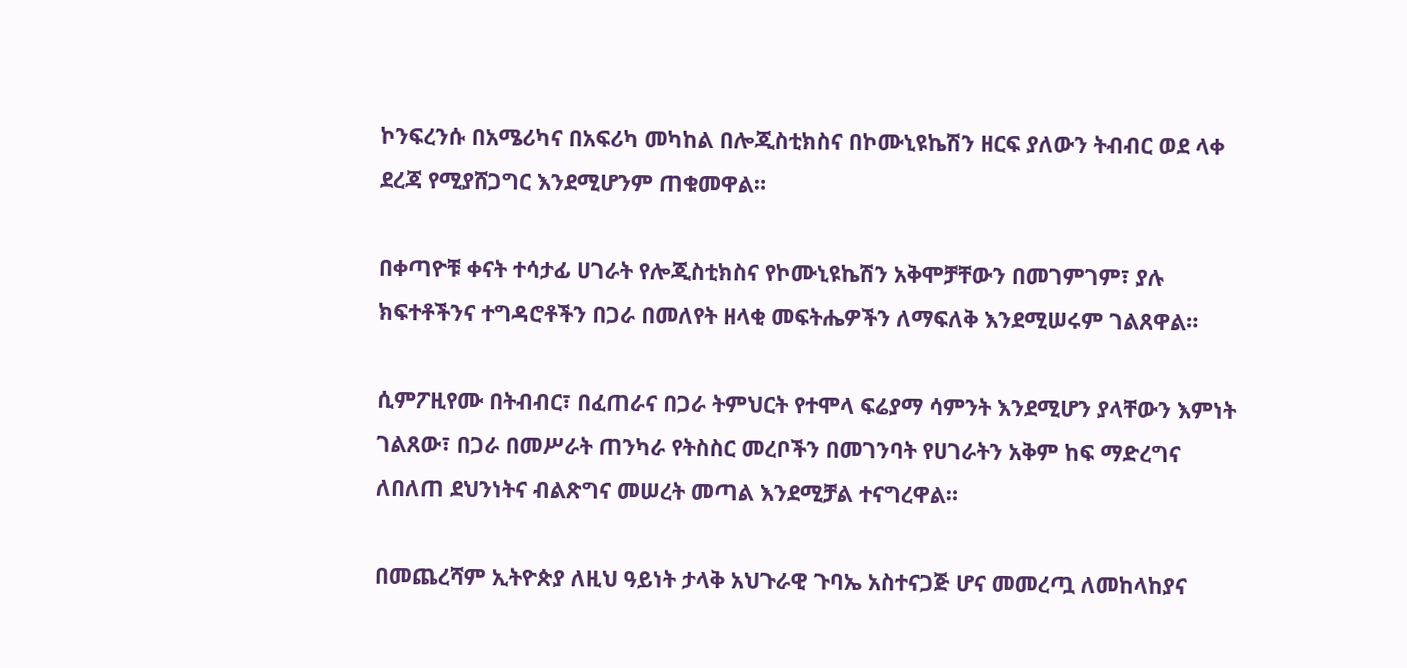ኮንፍረንሱ በአሜሪካና በአፍሪካ መካከል በሎጂስቲክስና በኮሙኒዩኬሽን ዘርፍ ያለውን ትብብር ወደ ላቀ ደረጃ የሚያሸጋግር እንደሚሆንም ጠቁመዋል።

በቀጣዮቹ ቀናት ተሳታፊ ሀገራት የሎጂስቲክስና የኮሙኒዩኬሽን አቅሞቻቸውን በመገምገም፣ ያሉ ክፍተቶችንና ተግዳሮቶችን በጋራ በመለየት ዘላቂ መፍትሔዎችን ለማፍለቅ እንደሚሠሩም ገልጸዋል።

ሲምፖዚየሙ በትብብር፣ በፈጠራና በጋራ ትምህርት የተሞላ ፍሬያማ ሳምንት እንደሚሆን ያላቸውን እምነት ገልጸው፣ በጋራ በመሥራት ጠንካራ የትስስር መረቦችን በመገንባት የሀገራትን አቅም ከፍ ማድረግና ለበለጠ ደህንነትና ብልጽግና መሠረት መጣል እንደሚቻል ተናግረዋል።

በመጨረሻም ኢትዮጵያ ለዚህ ዓይነት ታላቅ አህጉራዊ ጉባኤ አስተናጋጅ ሆና መመረጧ ለመከላከያና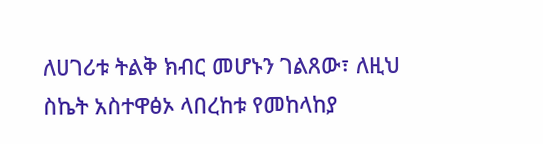ለሀገሪቱ ትልቅ ክብር መሆኑን ገልጸው፣ ለዚህ ስኬት አስተዋፅኦ ላበረከቱ የመከላከያ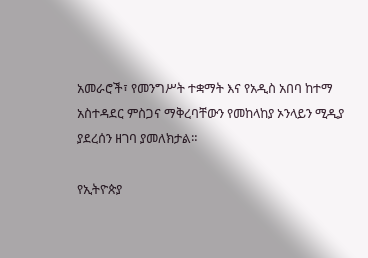አመራሮች፣ የመንግሥት ተቋማት እና የአዲስ አበባ ከተማ አስተዳደር ምስጋና ማቅረባቸውን የመከላከያ ኦንላይን ሚዲያ ያደረሰን ዘገባ ያመለክታል።

የኢትዮጵያ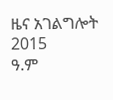ዜና አገልግሎት
2015
ዓ.ም